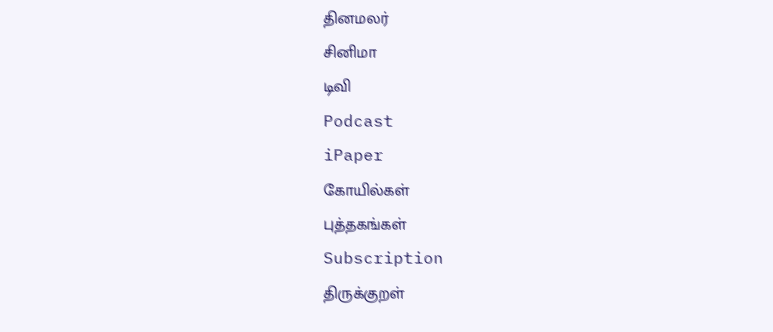தினமலர்
சினிமா
டிவி
Podcast
iPaper
கோயில்கள்
புத்தகங்கள்
Subscription
திருக்குறள்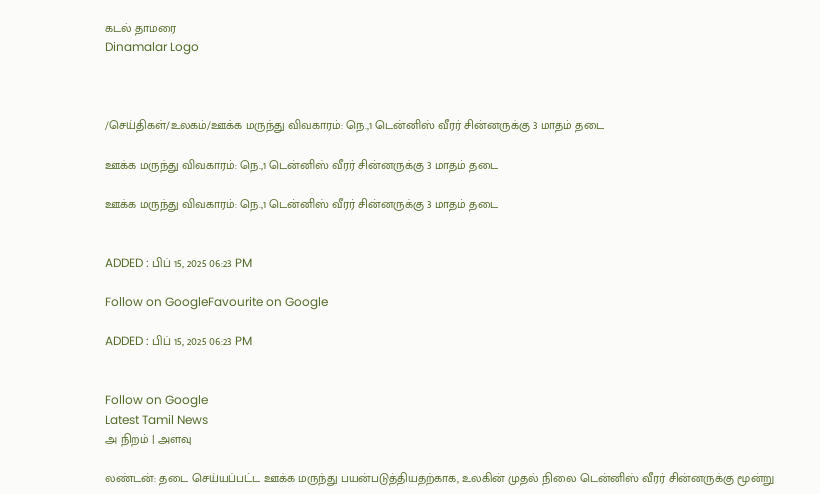கடல் தாமரை
Dinamalar Logo



/செய்திகள்/உலகம்/ஊக்க மருந்து விவகாரம்: நெ.,1 டென்னிஸ் வீரர் சின்னருக்கு 3 மாதம் தடை

ஊக்க மருந்து விவகாரம்: நெ.,1 டென்னிஸ் வீரர் சின்னருக்கு 3 மாதம் தடை

ஊக்க மருந்து விவகாரம்: நெ.,1 டென்னிஸ் வீரர் சின்னருக்கு 3 மாதம் தடை


ADDED : பிப் 15, 2025 06:23 PM

Follow on GoogleFavourite on Google

ADDED : பிப் 15, 2025 06:23 PM


Follow on Google
Latest Tamil News
அ நிறம் | அளவு

லண்டன்: தடை செய்யப்பட்ட ஊக்க மருந்து பயன்படுத்தியதற்காக, உலகின் முதல் நிலை டென்னிஸ் வீரர் சின்னருக்கு மூன்று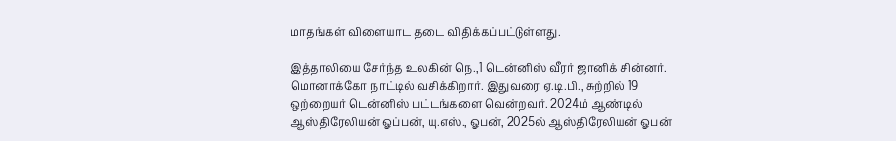மாதங்கள் விளையாட தடை விதிக்கப்பட்டுள்ளது.

இத்தாலியை சேர்ந்த உலகின் நெ.,1 டென்னிஸ் வீரர் ஜானிக் சின்னர். மொனாக்கோ நாட்டில் வசிக்கிறார். இதுவரை ஏ.டி.பி., சுற்றில் 19 ஒற்றையர் டென்னிஸ் பட்டங்களை வென்றவர். 2024ம் ஆண்டில் ஆஸ்திரேலியன் ஓப்பன், யு.எஸ்., ஓபன், 2025ல் ஆஸ்திரேலியன் ஓபன்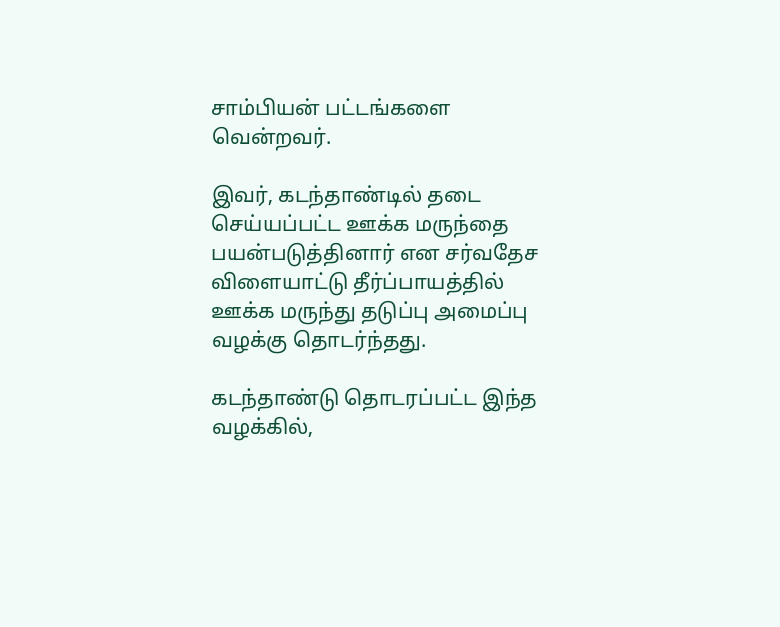சாம்பியன் பட்டங்களை வென்றவர்.

இவர், கடந்தாண்டில் தடை செய்யப்பட்ட ஊக்க மருந்தை பயன்படுத்தினார் என சர்வதேச விளையாட்டு தீர்ப்பாயத்தில் ஊக்க மருந்து தடுப்பு அமைப்பு வழக்கு தொடர்ந்தது.

கடந்தாண்டு தொடரப்பட்ட இந்த வழக்கில்,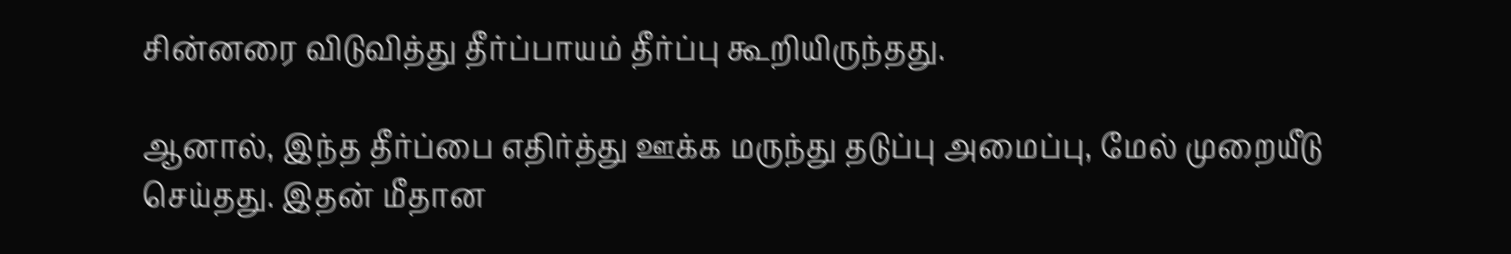சின்னரை விடுவித்து தீர்ப்பாயம் தீர்ப்பு கூறியிருந்தது.

ஆனால், இந்த தீர்ப்பை எதிர்த்து ஊக்க மருந்து தடுப்பு அமைப்பு, மேல் முறையீடு செய்தது. இதன் மீதான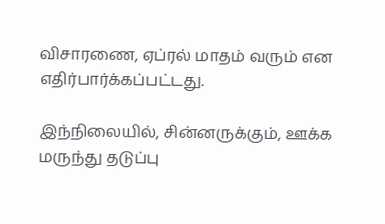விசாரணை, ஏப்ரல் மாதம் வரும் என எதிர்பார்க்கப்பட்டது.

இந்நிலையில், சின்னருக்கும், ஊக்க மருந்து தடுப்பு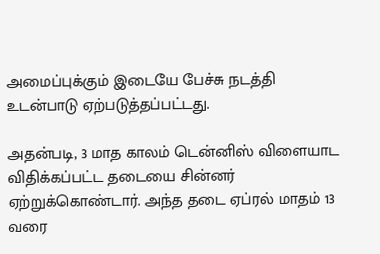அமைப்புக்கும் இடையே பேச்சு நடத்தி உடன்பாடு ஏற்படுத்தப்பட்டது.

அதன்படி, 3 மாத காலம் டென்னிஸ் விளையாட விதிக்கப்பட்ட தடையை சின்னர் ஏற்றுக்கொண்டார். அந்த தடை ஏப்ரல் மாதம் 13 வரை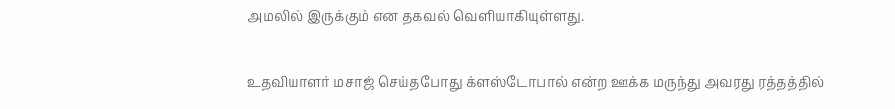அமலில் இருக்கும் என தகவல் வெளியாகியுள்ளது.

உதவியாளர் மசாஜ் செய்தபோது க்ளஸ்டோபால் என்ற ஊக்க மருந்து அவரது ரத்தத்தில்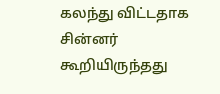கலந்து விட்டதாக சின்னர் கூறியிருந்தது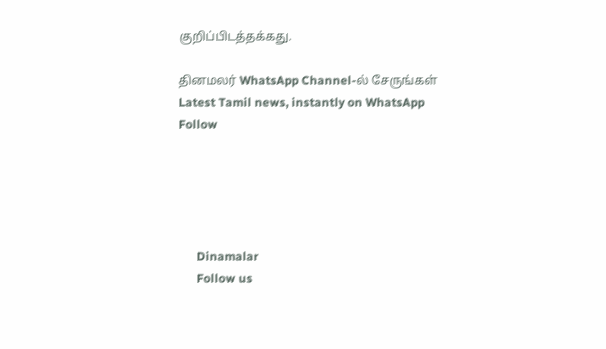குறிப்பிடத்தக்கது.

தினமலர் WhatsApp Channel-ல் சேருங்கள்
Latest Tamil news, instantly on WhatsApp
Follow





      Dinamalar
      Follow us